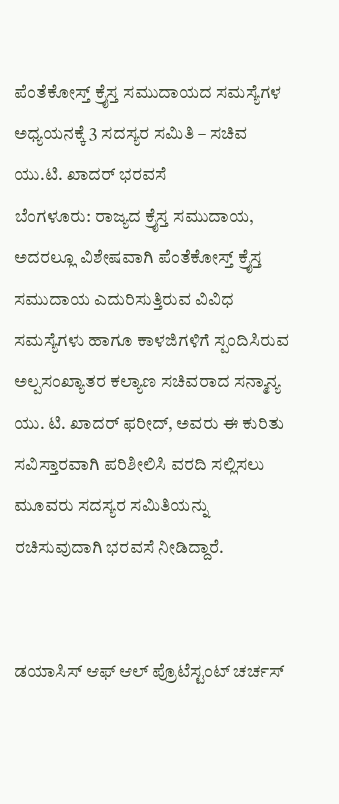ಪೆಂತೆಕೋಸ್ತ್ ಕ್ರೈಸ್ತ ಸಮುದಾಯದ ಸಮಸ್ಯೆಗಳ ಅಧ್ಯಯನಕ್ಕೆ 3 ಸದಸ್ಯರ ಸಮಿತಿ – ಸಚಿವ ಯು.ಟಿ. ಖಾದರ್ ಭರವಸೆ
ಬೆಂಗಳೂರು: ರಾಜ್ಯದ ಕ್ರೈಸ್ತ ಸಮುದಾಯ, ಅದರಲ್ಲೂ ವಿಶೇಷವಾಗಿ ಪೆಂತೆಕೋಸ್ತ್ ಕ್ರೈಸ್ತ ಸಮುದಾಯ ಎದುರಿಸುತ್ತಿರುವ ವಿವಿಧ ಸಮಸ್ಯೆಗಳು ಹಾಗೂ ಕಾಳಜಿಗಳಿಗೆ ಸ್ಪಂದಿಸಿರುವ ಅಲ್ಪಸಂಖ್ಯಾತರ ಕಲ್ಯಾಣ ಸಚಿವರಾದ ಸನ್ಮಾನ್ಯ ಯು. ಟಿ. ಖಾದರ್ ಫರೀದ್, ಅವರು ಈ ಕುರಿತು ಸವಿಸ್ತಾರವಾಗಿ ಪರಿಶೀಲಿಸಿ ವರದಿ ಸಲ್ಲಿಸಲು ಮೂವರು ಸದಸ್ಯರ ಸಮಿತಿಯನ್ನು ರಚಿಸುವುದಾಗಿ ಭರವಸೆ ನೀಡಿದ್ದಾರೆ.


ಡಯಾಸಿಸ್ ಆಫ್ ಆಲ್ ಪ್ರೊಟೆಸ್ಟಂಟ್ ಚರ್ಚಸ್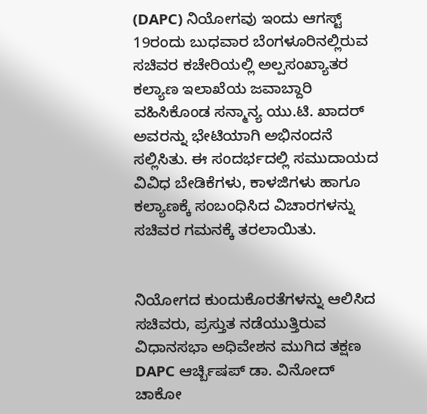(DAPC) ನಿಯೋಗವು ಇಂದು ಆಗಸ್ಟ್ 19ರಂದು ಬುಧವಾರ ಬೆಂಗಳೂರಿನಲ್ಲಿರುವ ಸಚಿವರ ಕಚೇರಿಯಲ್ಲಿ ಅಲ್ಪಸಂಖ್ಯಾತರ ಕಲ್ಯಾಣ ಇಲಾಖೆಯ ಜವಾಬ್ದಾರಿ ವಹಿಸಿಕೊಂಡ ಸನ್ಮಾನ್ಯ ಯು.ಟಿ. ಖಾದರ್ ಅವರನ್ನು ಭೇಟಿಯಾಗಿ ಅಭಿನಂದನೆ ಸಲ್ಲಿಸಿತು. ಈ ಸಂದರ್ಭದಲ್ಲಿ ಸಮುದಾಯದ ವಿವಿಧ ಬೇಡಿಕೆಗಳು, ಕಾಳಜಿಗಳು ಹಾಗೂ ಕಲ್ಯಾಣಕ್ಕೆ ಸಂಬಂಧಿಸಿದ ವಿಚಾರಗಳನ್ನು ಸಚಿವರ ಗಮನಕ್ಕೆ ತರಲಾಯಿತು.


ನಿಯೋಗದ ಕುಂದುಕೊರತೆಗಳನ್ನು ಆಲಿಸಿದ ಸಚಿವರು, ಪ್ರಸ್ತುತ ನಡೆಯುತ್ತಿರುವ ವಿಧಾನಸಭಾ ಅಧಿವೇಶನ ಮುಗಿದ ತಕ್ಷಣ DAPC ಆರ್ಚ್ಬಿಷಪ್ ಡಾ. ವಿನೋದ್ ಚಾಕೋ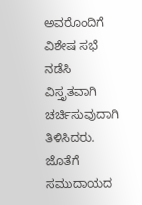ಅವರೊಂದಿಗೆ ವಿಶೇಷ ಸಭೆ ನಡೆಸಿ ವಿಸ್ತೃತವಾಗಿ ಚರ್ಚಿಸುವುದಾಗಿ ತಿಳಿಸಿದರು. ಜೊತೆಗೆ ಸಮುದಾಯದ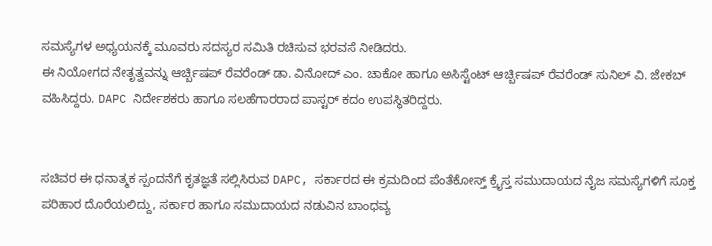ಸಮಸ್ಯೆಗಳ ಅಧ್ಯಯನಕ್ಕೆ ಮೂವರು ಸದಸ್ಯರ ಸಮಿತಿ ರಚಿಸುವ ಭರವಸೆ ನೀಡಿದರು.
ಈ ನಿಯೋಗದ ನೇತೃತ್ವವನ್ನು ಆರ್ಚ್ಬಿಷಪ್ ರೆವರೆಂಡ್ ಡಾ. ವಿನೋದ್ ಎಂ. ಚಾಕೋ ಹಾಗೂ ಅಸಿಸ್ಟೆಂಟ್ ಆರ್ಚ್ಬಿಷಪ್ ರೆವರೆಂಡ್ ಸುನಿಲ್ ವಿ. ಜೇಕಬ್ ವಹಿಸಿದ್ದರು. DAPC ನಿರ್ದೇಶಕರು ಹಾಗೂ ಸಲಹೆಗಾರರಾದ ಪಾಸ್ಟರ್ ಕದಂ ಉಪಸ್ಥಿತರಿದ್ದರು.


ಸಚಿವರ ಈ ಧನಾತ್ಮಕ ಸ್ಪಂದನೆಗೆ ಕೃತಜ್ಞತೆ ಸಲ್ಲಿಸಿರುವ DAPC, ಸರ್ಕಾರದ ಈ ಕ್ರಮದಿಂದ ಪೆಂತೆಕೋಸ್ತ್ ಕ್ರೈಸ್ತ ಸಮುದಾಯದ ನೈಜ ಸಮಸ್ಯೆಗಳಿಗೆ ಸೂಕ್ತ ಪರಿಹಾರ ದೊರೆಯಲಿದ್ದು, ಸರ್ಕಾರ ಹಾಗೂ ಸಮುದಾಯದ ನಡುವಿನ ಬಾಂಧವ್ಯ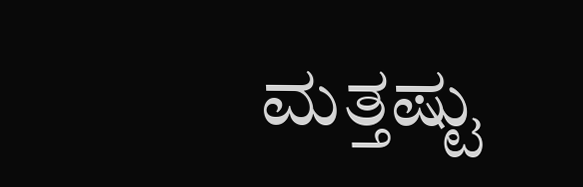ಮತ್ತಷ್ಟು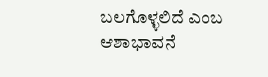ಬಲಗೊಳ್ಳಲಿದೆ ಎಂಬ ಆಶಾಭಾವನೆ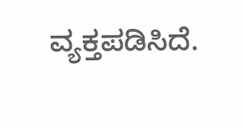ವ್ಯಕ್ತಪಡಿಸಿದೆ.